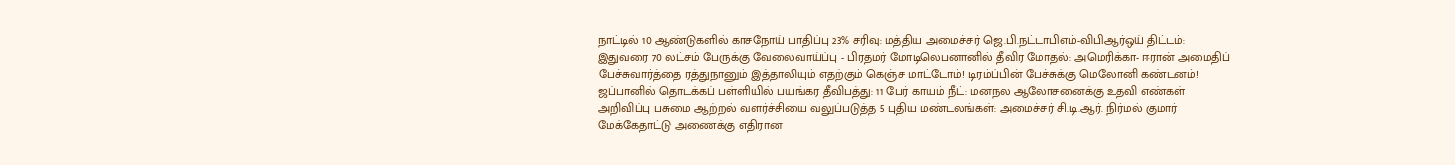நாட்டில் 10 ஆண்டுகளில் காசநோய் பாதிப்பு 23% சரிவு: மத்திய அமைச்சர் ஜெ.பி.நட்டாபிஎம்-விபிஆர்ஒய் திட்டம்: இதுவரை 70 லட்சம் பேருக்கு வேலைவாய்ப்பு - பிரதமர் மோடிலெபனானில் தீவிர மோதல்: அமெரிக்கா- ஈரான் அமைதிப் பேச்சுவார்த்தை ரத்துநானும் இத்தாலியும் எதற்கும் கெஞ்ச மாட்டோம்! டிரம்ப்பின் பேச்சுக்கு மெலோனி கண்டனம்! ஜப்பானில் தொடக்கப் பள்ளியில் பயங்கர தீவிபத்து: 11 பேர் காயம் நீட்: மனநல ஆலோசனைக்கு உதவி எண்கள் அறிவிப்பு பசுமை ஆற்றல் வளர்ச்சியை வலுப்படுத்த 5 புதிய மண்டலங்கள்: அமைச்சர் சி.டி.ஆர். நிர்மல் குமார் மேக்கேதாட்டு அணைக்கு எதிரான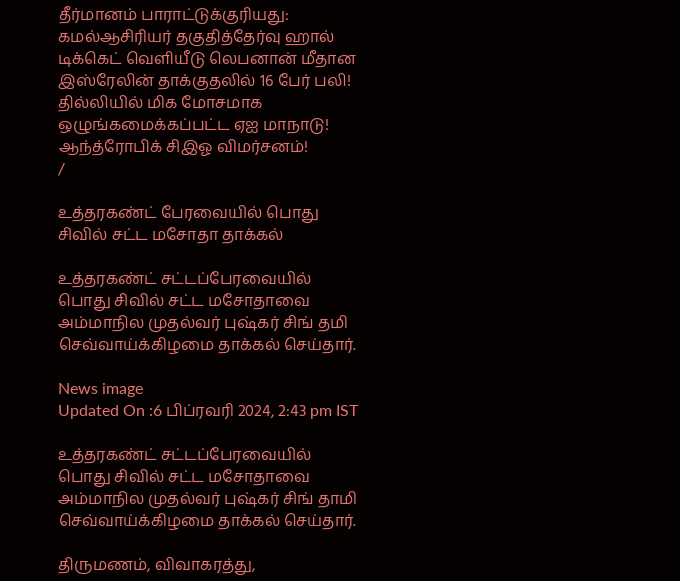தீர்மானம் பாராட்டுக்குரியது: கமல்ஆசிரியர் தகுதித்தேர்வு ஹால் டிக்கெட் வெளியீடு லெபனான் மீதான இஸ்ரேலின் தாக்குதலில் 16 பேர் பலி! தில்லியில் மிக மோசமாக ஒழுங்கமைக்கப்பட்ட ஏஐ மாநாடு! ஆந்த்ரோபிக் சிஇஓ விமர்சனம்!
/

உத்தரகண்ட் பேரவையில் பொது சிவில் சட்ட மசோதா தாக்கல்

உத்தரகண்ட் சட்டப்பேரவையில் பொது சிவில் சட்ட மசோதாவை அம்மாநில முதல்வர் புஷ்கர் சிங் தமி செவ்வாய்க்கிழமை தாக்கல் செய்தார்.

News image
Updated On :6 பிப்ரவரி 2024, 2:43 pm IST

உத்தரகண்ட் சட்டப்பேரவையில் பொது சிவில் சட்ட மசோதாவை அம்மாநில முதல்வர் புஷ்கர் சிங் தாமி செவ்வாய்க்கிழமை தாக்கல் செய்தார்.

திருமணம், விவாகரத்து,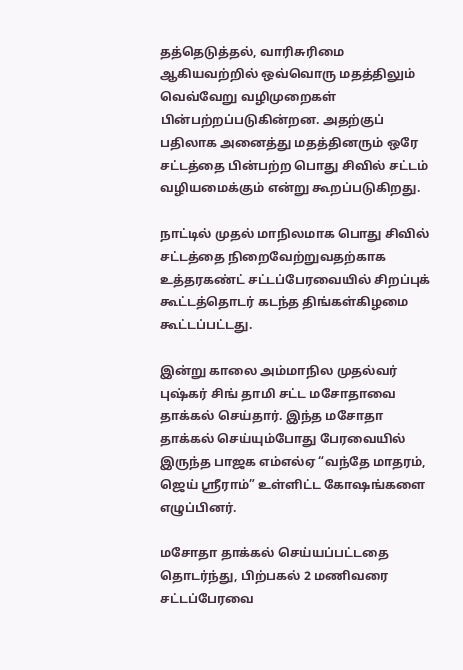தத்தெடுத்தல், வாரிசுரிமை ஆகியவற்றில் ஒவ்வொரு மதத்திலும் வெவ்வேறு வழிமுறைகள் பின்பற்றப்படுகின்றன. அதற்குப் பதிலாக அனைத்து மதத்தினரும் ஒரே சட்டத்தை பின்பற்ற பொது சிவில் சட்டம் வழியமைக்கும் என்று கூறப்படுகிறது.

நாட்டில் முதல் மாநிலமாக பொது சிவில் சட்டத்தை நிறைவேற்றுவதற்காக உத்தரகண்ட் சட்டப்பேரவையில் சிறப்புக் கூட்டத்தொடர் கடந்த திங்கள்கிழமை கூட்டப்பட்டது.

இன்று காலை அம்மாநில முதல்வர் புஷ்கர் சிங் தாமி சட்ட மசோதாவை தாக்கல் செய்தார். இந்த மசோதா தாக்கல் செய்யும்போது பேரவையில் இருந்த பாஜக எம்எல்ஏ “வந்தே மாதரம், ஜெய் ஸ்ரீராம்” உள்ளிட்ட கோஷங்களை எழுப்பினர்.

மசோதா தாக்கல் செய்யப்பட்டதை தொடர்ந்து, பிற்பகல் 2 மணிவரை சட்டப்பேரவை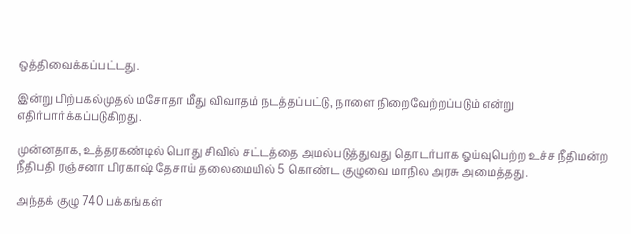ஒத்திவைக்கப்பட்டது.

இன்று பிற்பகல்முதல் மசோதா மீது விவாதம் நடத்தப்பட்டு, நாளை நிறைவேற்றப்படும் என்று எதிர்பார்க்கப்படுகிறது.

முன்னதாக, உத்தரகண்டில் பொது சிவில் சட்டத்தை அமல்படுத்துவது தொடர்பாக ஓய்வுபெற்ற உச்ச நீதிமன்ற நீதிபதி ரஞ்சனா பிரகாஷ் தேசாய் தலைமையில் 5 கொண்ட குழுவை மாநில அரசு அமைத்தது.

அந்தக் குழு 740 பக்கங்கள்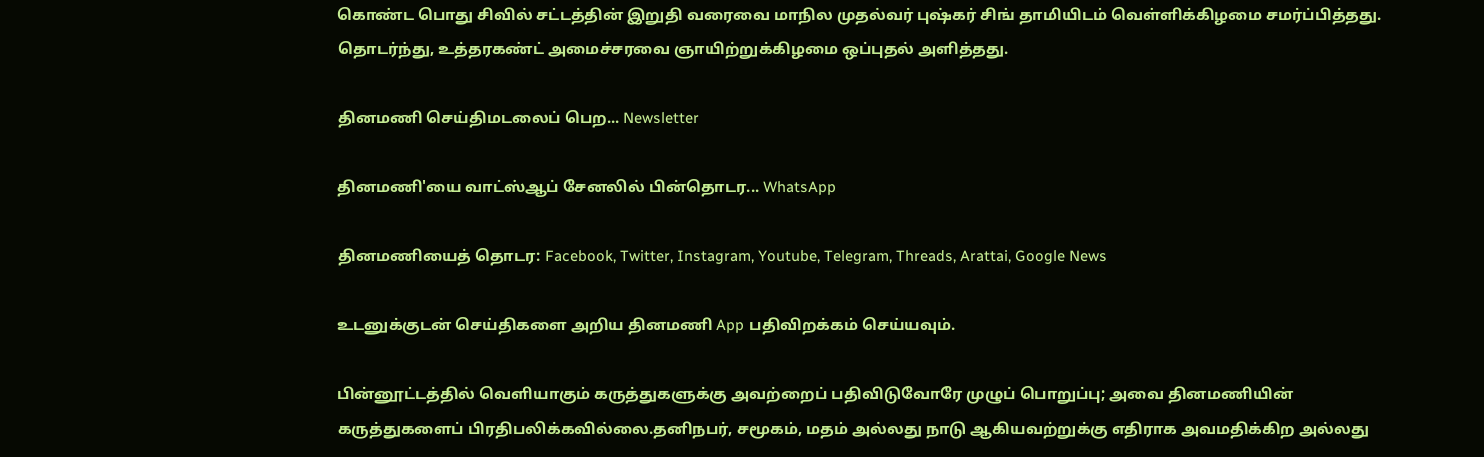கொண்ட பொது சிவில் சட்டத்தின் இறுதி வரைவை மாநில முதல்வர் புஷ்கர் சிங் தாமியிடம் வெள்ளிக்கிழமை சமர்ப்பித்தது. தொடர்ந்து, உத்தரகண்ட் அமைச்சரவை ஞாயிற்றுக்கிழமை ஒப்புதல் அளித்தது.

தினமணி செய்திமடலைப் பெற... Newsletter

தினமணி'யை வாட்ஸ்ஆப் சேனலில் பின்தொடர... WhatsApp

தினமணியைத் தொடர: Facebook, Twitter, Instagram, Youtube, Telegram, Threads, Arattai, Google News

உடனுக்குடன் செய்திகளை அறிய தினமணி App பதிவிறக்கம் செய்யவும்.

பின்னூட்டத்தில் வெளியாகும் கருத்துகளுக்கு அவற்றைப் பதிவிடுவோரே முழுப் பொறுப்பு; அவை தினமணியின் கருத்துகளைப் பிரதிபலிக்கவில்லை.தனிநபர், சமூகம், மதம் அல்லது நாடு ஆகியவற்றுக்கு எதிராக அவமதிக்கிற அல்லது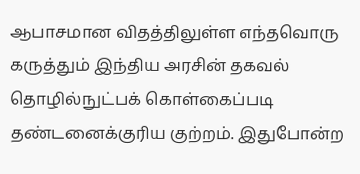ஆபாசமான விதத்திலுள்ள எந்தவொரு கருத்தும் இந்திய அரசின் தகவல் தொழில்நுட்பக் கொள்கைப்படி தண்டனைக்குரிய குற்றம். இதுபோன்ற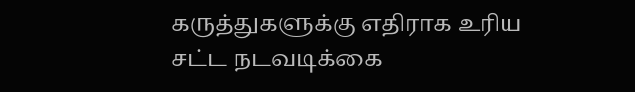கருத்துகளுக்கு எதிராக உரிய சட்ட நடவடிக்கை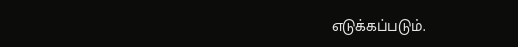எடுக்கப்படும்.